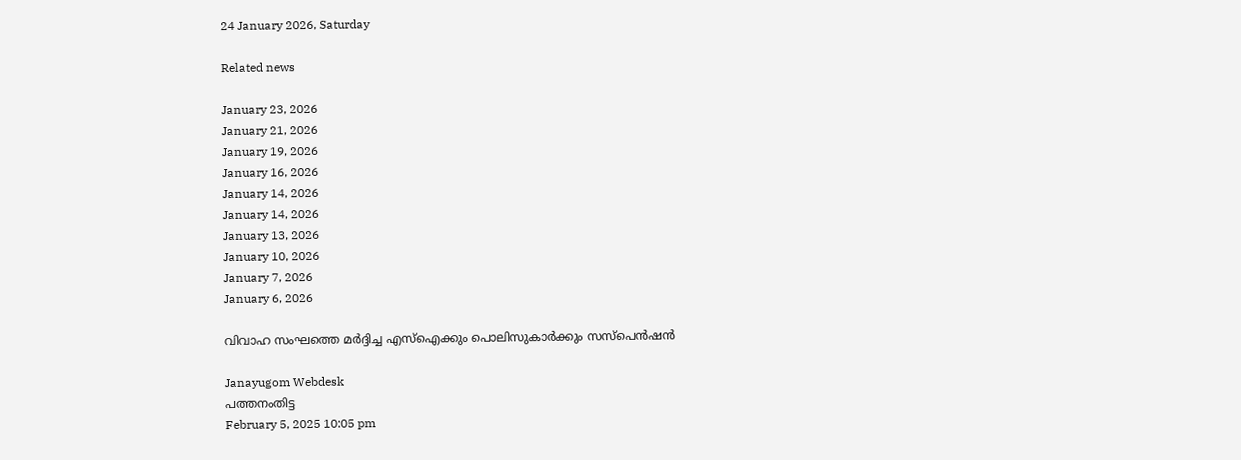24 January 2026, Saturday

Related news

January 23, 2026
January 21, 2026
January 19, 2026
January 16, 2026
January 14, 2026
January 14, 2026
January 13, 2026
January 10, 2026
January 7, 2026
January 6, 2026

വിവാഹ സംഘത്തെ മര്‍ദ്ദിച്ച എസ്ഐക്കും പൊലിസുകാര്‍ക്കും സസ്പെന്‍ഷന്‍

Janayugom Webdesk
പത്തനംതിട്ട
February 5, 2025 10:05 pm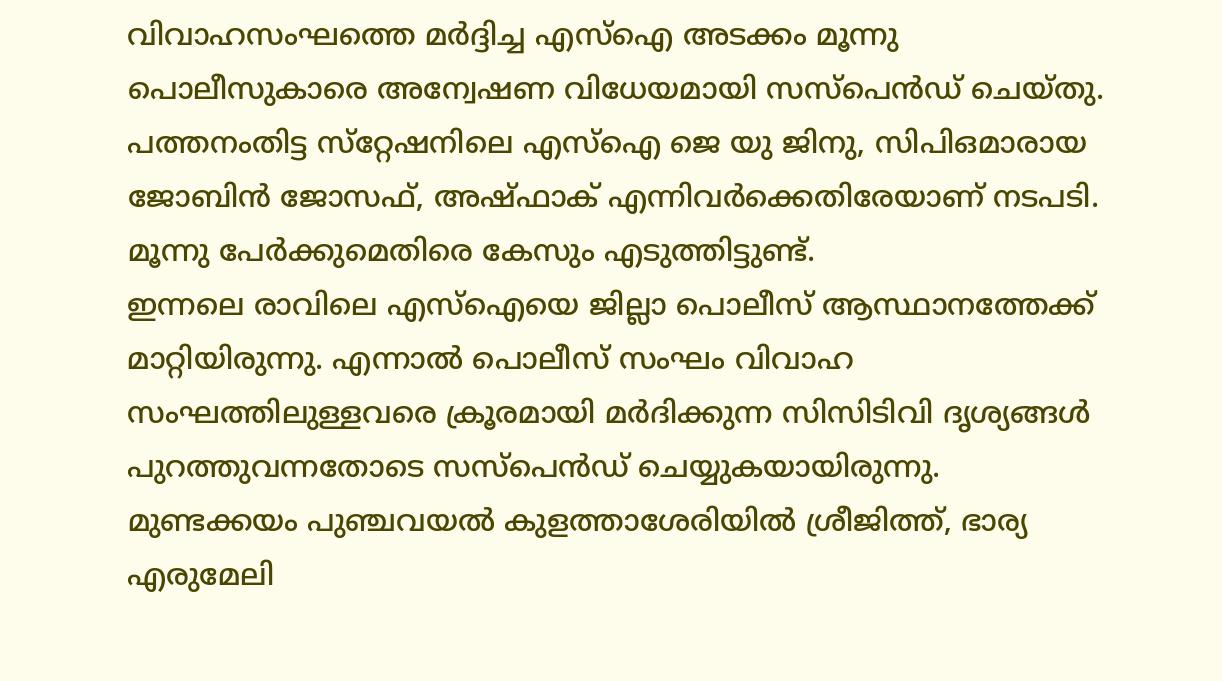വിവാഹസംഘത്തെ മര്‍ദ്ദിച്ച എസ്‌ഐ അടക്കം മൂന്നു പൊലീസുകാരെ അന്വേഷണ വിധേയമായി സസ്‌പെന്‍ഡ് ചെയ്തു. പത്തനംതിട്ട സ്‌റ്റേഷനിലെ എസ്ഐ ജെ യു ജിനു, സിപിഒമാരായ ജോബിന്‍ ജോസഫ്, അഷ്ഫാക് എന്നിവര്‍ക്കെതിരേയാണ് നടപടി. മൂന്നു പേര്‍ക്കുമെതിരെ കേസും എടുത്തിട്ടുണ്ട്.
ഇന്നലെ രാവിലെ എസ്‌ഐയെ ജില്ലാ പൊലീസ് ആസ്ഥാനത്തേക്ക് മാറ്റിയിരുന്നു. എന്നാല്‍ പൊലീസ് സംഘം വിവാഹ സംഘത്തിലുള്ളവരെ ക്രൂരമായി മര്‍ദിക്കുന്ന സിസിടിവി ദൃശ്യങ്ങള്‍ പുറത്തുവന്നതോടെ സസ്പെന്‍ഡ് ചെയ്യുകയായിരുന്നു. മുണ്ടക്കയം പുഞ്ചവയല്‍ കുളത്താശേരിയില്‍ ശ്രീജിത്ത്, ഭാര്യ എരുമേലി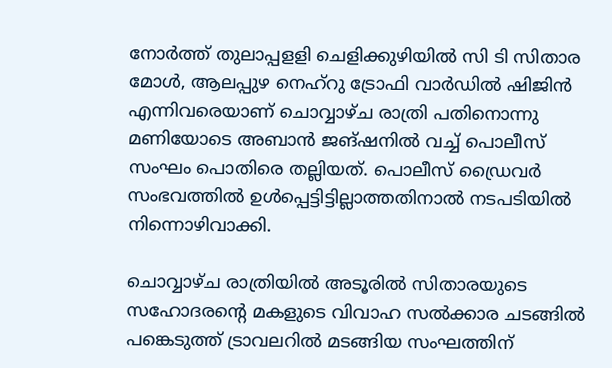നോര്‍ത്ത് തുലാപ്പളളി ചെളിക്കുഴിയില്‍ സി ടി സിതാര മോള്‍, ആലപ്പുഴ നെഹ്‌റു ട്രോഫി വാര്‍ഡില്‍ ഷിജിന്‍ എന്നിവരെയാണ് ചൊവ്വാഴ്ച രാത്രി പതിനൊന്നു മണിയോടെ അബാന്‍ ജങ്ഷനില്‍ വച്ച് പൊലീസ് സംഘം പൊതിരെ തല്ലിയത്. പൊലീസ് ഡ്രൈവര്‍ സംഭവത്തില്‍ ഉള്‍പ്പെട്ടിട്ടില്ലാത്തതിനാല്‍ നടപടിയില്‍ നിന്നൊഴിവാക്കി.

ചൊവ്വാഴ്ച രാത്രിയില്‍ അടൂരില്‍ സിതാരയുടെ സഹോദരന്റെ മകളുടെ വിവാഹ സല്‍ക്കാര ചടങ്ങില്‍ പങ്കെടുത്ത് ട്രാവലറില്‍ മടങ്ങിയ സംഘത്തിന്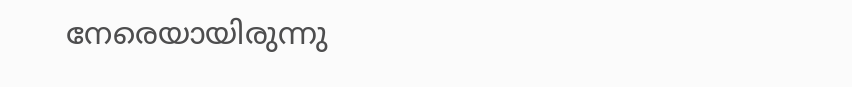നേരെയായിരുന്നു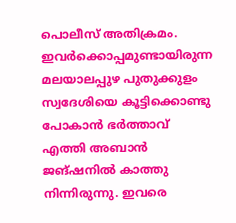പൊലീസ് അതിക്രമം. ഇവര്‍ക്കൊപ്പമുണ്ടായിരുന്ന മലയാലപ്പുഴ പുതുക്കുളം സ്വദേശിയെ കൂട്ടിക്കൊണ്ടു പോകാന്‍ ഭര്‍ത്താവ് എത്തി അബാന്‍ ജങ്ഷനില്‍ കാത്തു നിന്നിരുന്നു. ഇവരെ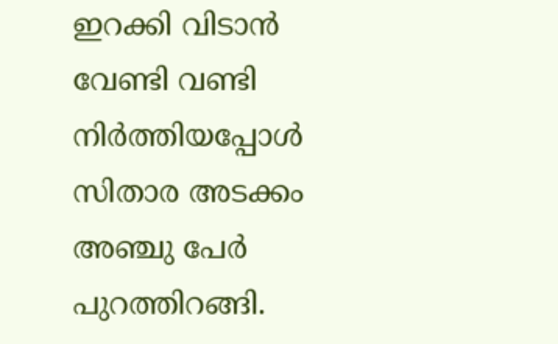ഇറക്കി വിടാന്‍ വേണ്ടി വണ്ടി നിര്‍ത്തിയപ്പോള്‍ സിതാര അടക്കം അഞ്ചു പേര്‍ പുറത്തിറങ്ങി.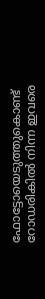ഫോട്ടോയെടുത്തുകൊണ്ട് റോഡരികില്‍ നിന്ന ഇവരെ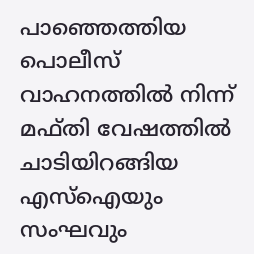പാഞ്ഞെത്തിയ പൊലീസ് വാഹനത്തില്‍ നിന്ന് മഫ്തി വേഷത്തില്‍ ചാടിയിറങ്ങിയ എസ്‌ഐയും സംഘവും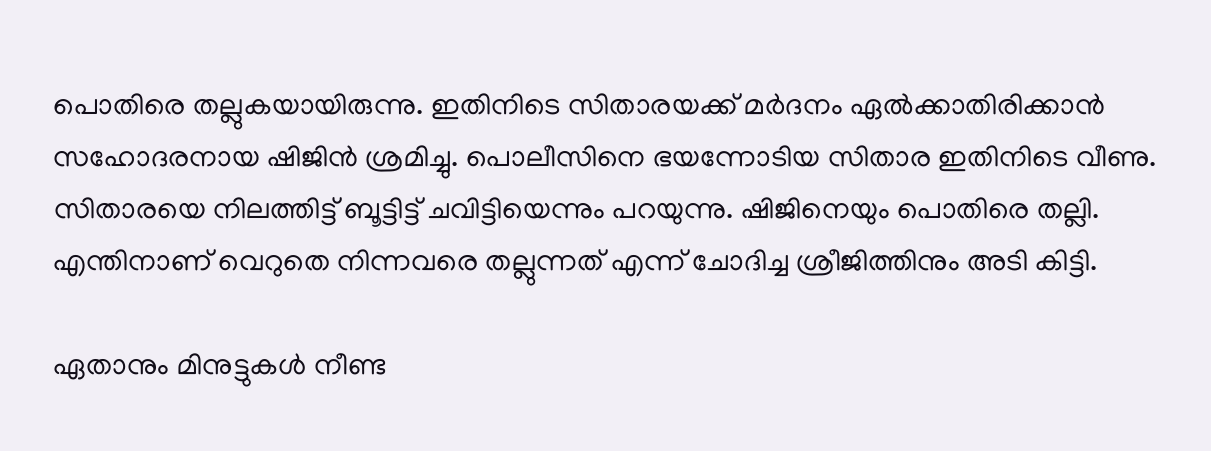പൊതിരെ തല്ലുകയായിരുന്നു. ഇതിനിടെ സിതാരയക്ക് മർദനം ഏല്‍ക്കാതിരിക്കാന്‍ സഹോദരനായ ഷിജിന്‍ ശ്രമിച്ചു. പൊലീസിനെ ഭയന്നോടിയ സിതാര ഇതിനിടെ വീണു. സിതാരയെ നിലത്തിട്ട് ബൂട്ടിട്ട് ചവിട്ടിയെന്നും പറയുന്നു. ഷിജിനെയും പൊതിരെ തല്ലി. എന്തിനാണ് വെറുതെ നിന്നവരെ തല്ലുന്നത് എന്ന് ചോദിച്ച ശ്രീജിത്തിനും അടി കിട്ടി.

ഏതാനും മിനുട്ടുകള്‍ നീണ്ട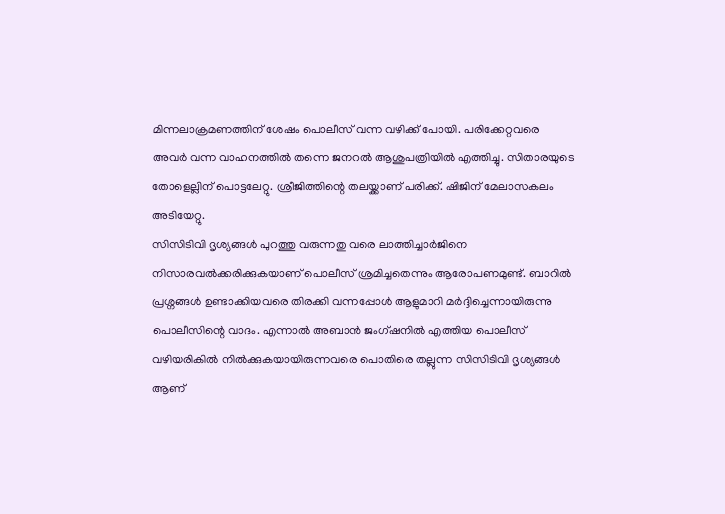മിന്നലാക്രമണത്തിന് ശേഷം പൊലീസ് വന്ന വഴിക്ക് പോയി. പരിക്കേറ്റവരെ അവര്‍ വന്ന വാഹനത്തില്‍ തന്നെ ജനറല്‍ ആശുപത്രിയില്‍ എത്തിച്ചു. സിതാരയുടെ തോളെല്ലിന് പൊട്ടലേറ്റു. ശ്രീജിത്തിന്റെ തലയ്ക്കാണ് പരിക്ക്. ഷിജിന് മേലാസകലം അടിയേറ്റു.
സിസിടിവി ദൃശ്യങ്ങള്‍ പുറത്തു വരുന്നതു വരെ ലാത്തിച്ചാര്‍ജിനെ നിസാരവല്‍ക്കരിക്കുകയാണ് പൊലീസ് ശ്രമിച്ചതെന്നും ആരോപണമുണ്ട്. ബാറില്‍ പ്രശ്നങ്ങള്‍ ഉണ്ടാക്കിയവരെ തിരക്കി വന്നപ്പോള്‍ ആളുമാറി മര്‍ദ്ദിച്ചെന്നായിരുന്നു പൊലീസിന്റെ വാദം. എന്നാല്‍ അബാന്‍ ജംഗ്ഷനില്‍ എത്തിയ പൊലീസ് വഴിയരികില്‍ നില്‍ക്കുകയായിരുന്നവരെ പൊതിരെ തല്ലുന്ന സിസിടിവി ദൃശ്യങ്ങള്‍ ആണ്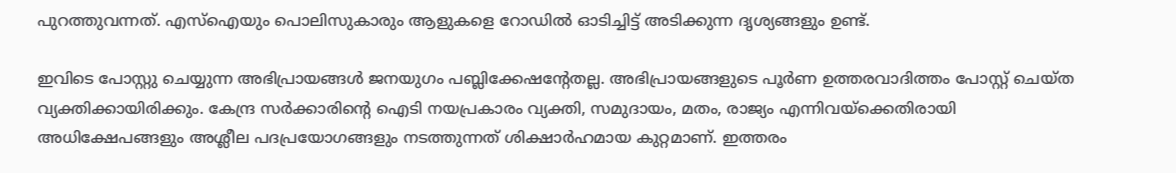പുറത്തുവന്നത്. എസ്ഐയും പൊലിസുകാരും ആളുകളെ റോഡില്‍ ഓടിച്ചിട്ട് അടിക്കുന്ന ദൃശ്യങ്ങളും ഉണ്ട്.

ഇവിടെ പോസ്റ്റു ചെയ്യുന്ന അഭിപ്രായങ്ങള്‍ ജനയുഗം പബ്ലിക്കേഷന്റേതല്ല. അഭിപ്രായങ്ങളുടെ പൂര്‍ണ ഉത്തരവാദിത്തം പോസ്റ്റ് ചെയ്ത വ്യക്തിക്കായിരിക്കും. കേന്ദ്ര സര്‍ക്കാരിന്റെ ഐടി നയപ്രകാരം വ്യക്തി, സമുദായം, മതം, രാജ്യം എന്നിവയ്‌ക്കെതിരായി അധിക്ഷേപങ്ങളും അശ്ലീല പദപ്രയോഗങ്ങളും നടത്തുന്നത് ശിക്ഷാര്‍ഹമായ കുറ്റമാണ്. ഇത്തരം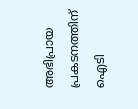അഭിപ്രായ പ്രകടനത്തിന് ഐടി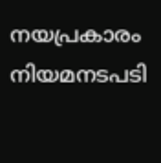നയപ്രകാരം നിയമനടപടി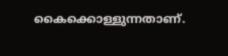കൈക്കൊള്ളുന്നതാണ്.